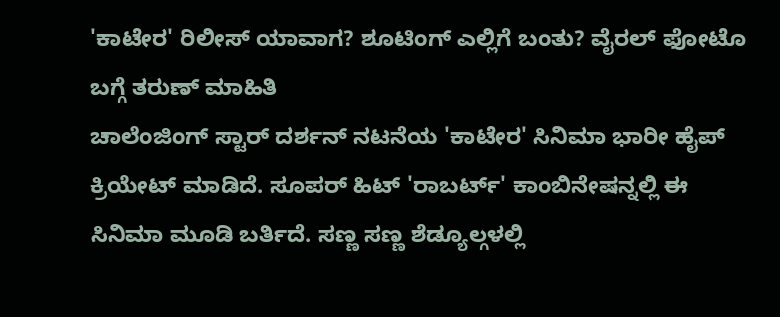'ಕಾಟೇರ' ರಿಲೀಸ್ ಯಾವಾಗ? ಶೂಟಿಂಗ್ ಎಲ್ಲಿಗೆ ಬಂತು? ವೈರಲ್ ಫೋಟೊ ಬಗ್ಗೆ ತರುಣ್ ಮಾಹಿತಿ
ಚಾಲೆಂಜಿಂಗ್ ಸ್ಟಾರ್ ದರ್ಶನ್ ನಟನೆಯ 'ಕಾಟೇರ' ಸಿನಿಮಾ ಭಾರೀ ಹೈಪ್ ಕ್ರಿಯೇಟ್ ಮಾಡಿದೆ. ಸೂಪರ್ ಹಿಟ್ 'ರಾಬರ್ಟ್' ಕಾಂಬಿನೇಷನ್ನಲ್ಲಿ ಈ ಸಿನಿಮಾ ಮೂಡಿ ಬರ್ತಿದೆ. ಸಣ್ಣ ಸಣ್ಣ ಶೆಡ್ಯೂಲ್ಗಳಲ್ಲಿ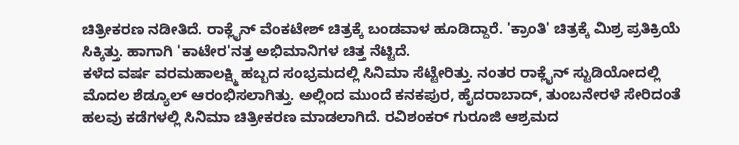ಚಿತ್ರೀಕರಣ ನಡೀತಿದೆ. ರಾಕ್ಲೈನ್ ವೆಂಕಟೇಶ್ ಚಿತ್ರಕ್ಕೆ ಬಂಡವಾಳ ಹೂಡಿದ್ದಾರೆ. 'ಕ್ರಾಂತಿ' ಚಿತ್ರಕ್ಕೆ ಮಿಶ್ರ ಪ್ರತಿಕ್ರಿಯೆ ಸಿಕ್ಕಿತ್ತು. ಹಾಗಾಗಿ 'ಕಾಟೇರ'ನತ್ತ ಅಭಿಮಾನಿಗಳ ಚಿತ್ತ ನೆಟ್ಟಿದೆ.
ಕಳೆದ ವರ್ಷ ವರಮಹಾಲಕ್ಷ್ಮಿ ಹಬ್ಬದ ಸಂಭ್ರಮದಲ್ಲಿ ಸಿನಿಮಾ ಸೆಟ್ಟೇರಿತ್ತು. ನಂತರ ರಾಕ್ಲೈನ್ ಸ್ಟುಡಿಯೋದಲ್ಲಿ ಮೊದಲ ಶೆಡ್ಯೂಲ್ ಆರಂಭಿಸಲಾಗಿತ್ತು. ಅಲ್ಲಿಂದ ಮುಂದೆ ಕನಕಪುರ, ಹೈದರಾಬಾದ್, ತುಂಬನೇರಳೆ ಸೇರಿದಂತೆ ಹಲವು ಕಡೆಗಳಲ್ಲಿ ಸಿನಿಮಾ ಚಿತ್ರೀಕರಣ ಮಾಡಲಾಗಿದೆ. ರವಿಶಂಕರ್ ಗುರೂಜಿ ಆಶ್ರಮದ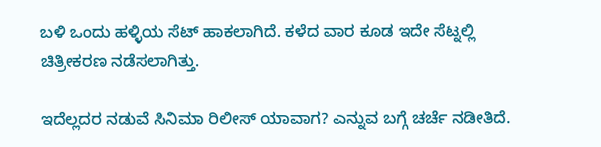ಬಳಿ ಒಂದು ಹಳ್ಳಿಯ ಸೆಟ್ ಹಾಕಲಾಗಿದೆ. ಕಳೆದ ವಾರ ಕೂಡ ಇದೇ ಸೆಟ್ನಲ್ಲಿ ಚಿತ್ರೀಕರಣ ನಡೆಸಲಾಗಿತ್ತು.

ಇದೆಲ್ಲದರ ನಡುವೆ ಸಿನಿಮಾ ರಿಲೀಸ್ ಯಾವಾಗ? ಎನ್ನುವ ಬಗ್ಗೆ ಚರ್ಚೆ ನಡೀತಿದೆ.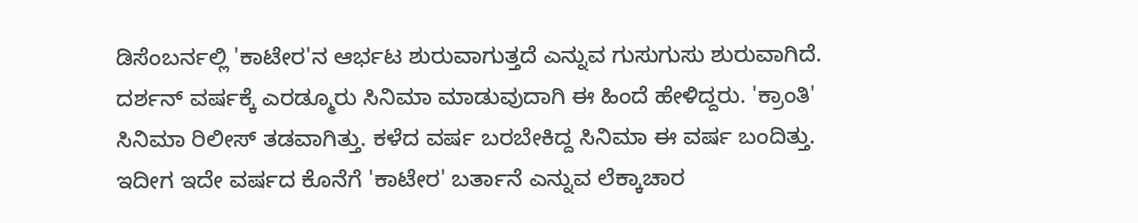ಡಿಸೆಂಬರ್ನಲ್ಲಿ 'ಕಾಟೇರ'ನ ಆರ್ಭಟ ಶುರುವಾಗುತ್ತದೆ ಎನ್ನುವ ಗುಸುಗುಸು ಶುರುವಾಗಿದೆ. ದರ್ಶನ್ ವರ್ಷಕ್ಕೆ ಎರಡ್ಮೂರು ಸಿನಿಮಾ ಮಾಡುವುದಾಗಿ ಈ ಹಿಂದೆ ಹೇಳಿದ್ದರು. 'ಕ್ರಾಂತಿ' ಸಿನಿಮಾ ರಿಲೀಸ್ ತಡವಾಗಿತ್ತು. ಕಳೆದ ವರ್ಷ ಬರಬೇಕಿದ್ದ ಸಿನಿಮಾ ಈ ವರ್ಷ ಬಂದಿತ್ತು. ಇದೀಗ ಇದೇ ವರ್ಷದ ಕೊನೆಗೆ 'ಕಾಟೇರ' ಬರ್ತಾನೆ ಎನ್ನುವ ಲೆಕ್ಕಾಚಾರ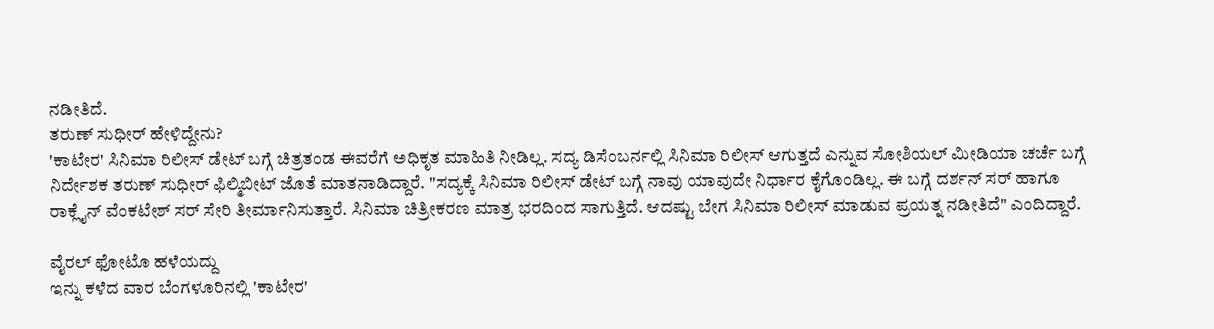ನಡೀತಿದೆ.
ತರುಣ್ ಸುಧೀರ್ ಹೇಳಿದ್ದೇನು?
'ಕಾಟೇರ' ಸಿನಿಮಾ ರಿಲೀಸ್ ಡೇಟ್ ಬಗ್ಗೆ ಚಿತ್ರತಂಡ ಈವರೆಗೆ ಅಧಿಕೃತ ಮಾಹಿತಿ ನೀಡಿಲ್ಲ. ಸದ್ಯ ಡಿಸೆಂಬರ್ನಲ್ಲಿ ಸಿನಿಮಾ ರಿಲೀಸ್ ಆಗುತ್ತದೆ ಎನ್ನುವ ಸೋಶಿಯಲ್ ಮೀಡಿಯಾ ಚರ್ಚೆ ಬಗ್ಗೆ ನಿರ್ದೇಶಕ ತರುಣ್ ಸುಧೀರ್ ಫಿಲ್ಮಿಬೀಟ್ ಜೊತೆ ಮಾತನಾಡಿದ್ದಾರೆ. "ಸದ್ಯಕ್ಕೆ ಸಿನಿಮಾ ರಿಲೀಸ್ ಡೇಟ್ ಬಗ್ಗೆ ನಾವು ಯಾವುದೇ ನಿರ್ಧಾರ ಕೈಗೊಂಡಿಲ್ಲ. ಈ ಬಗ್ಗೆ ದರ್ಶನ್ ಸರ್ ಹಾಗೂ ರಾಕ್ಲೈನ್ ವೆಂಕಟೇಶ್ ಸರ್ ಸೇರಿ ತೀರ್ಮಾನಿಸುತ್ತಾರೆ. ಸಿನಿಮಾ ಚಿತ್ರೀಕರಣ ಮಾತ್ರ ಭರದಿಂದ ಸಾಗುತ್ತಿದೆ. ಆದಷ್ಟು ಬೇಗ ಸಿನಿಮಾ ರಿಲೀಸ್ ಮಾಡುವ ಪ್ರಯತ್ನ ನಡೀತಿದೆ" ಎಂದಿದ್ದಾರೆ.

ವೈರಲ್ ಫೋಟೊ ಹಳೆಯದ್ದು
ಇನ್ನು ಕಳೆದ ವಾರ ಬೆಂಗಳೂರಿನಲ್ಲಿ 'ಕಾಟೇರ'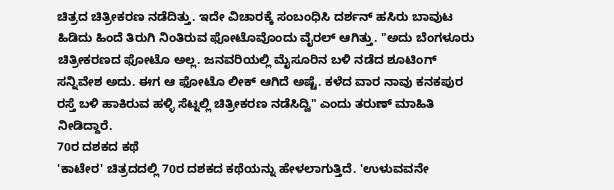ಚಿತ್ರದ ಚಿತ್ರೀಕರಣ ನಡೆದಿತ್ತು. ಇದೇ ವಿಚಾರಕ್ಕೆ ಸಂಬಂಧಿಸಿ ದರ್ಶನ್ ಹಸಿರು ಬಾವುಟ ಹಿಡಿದು ಹಿಂದೆ ತಿರುಗಿ ನಿಂತಿರುವ ಫೋಟೊವೊಂದು ವೈರಲ್ ಆಗಿತ್ತು. "ಅದು ಬೆಂಗಳೂರು ಚಿತ್ರೀಕರಣದ ಫೋಟೊ ಅಲ್ಲ. ಜನವರಿಯಲ್ಲಿ ಮೈಸೂರಿನ ಬಳಿ ನಡೆದ ಶೂಟಿಂಗ್ ಸನ್ನಿವೇಶ ಅದು. ಈಗ ಆ ಫೋಟೊ ಲೀಕ್ ಆಗಿದೆ ಅಷ್ಟೆ. ಕಳೆದ ವಾರ ನಾವು ಕನಕಪುರ ರಸ್ತೆ ಬಳಿ ಹಾಕಿರುವ ಹಳ್ಳಿ ಸೆಟ್ನಲ್ಲಿ ಚಿತ್ರೀಕರಣ ನಡೆಸಿದ್ವಿ" ಎಂದು ತರುಣ್ ಮಾಹಿತಿ ನೀಡಿದ್ದಾರೆ.
70ರ ದಶಕದ ಕಥೆ
'ಕಾಟೇರ' ಚಿತ್ರದದಲ್ಲಿ 70ರ ದಶಕದ ಕಥೆಯನ್ನು ಹೇಳಲಾಗುತ್ತಿದೆ. 'ಉಳುವವನೇ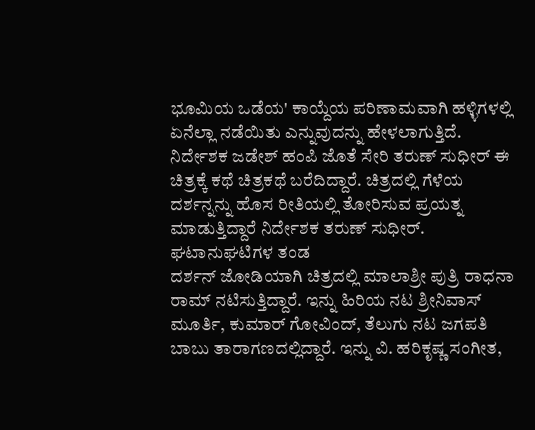ಭೂಮಿಯ ಒಡೆಯ' ಕಾಯ್ದೆಯ ಪರಿಣಾಮವಾಗಿ ಹಳ್ಳಿಗಳಲ್ಲಿ ಏನೆಲ್ಲಾ ನಡೆಯಿತು ಎನ್ನುವುದನ್ನು ಹೇಳಲಾಗುತ್ತಿದೆ. ನಿರ್ದೇಶಕ ಜಡೇಶ್ ಹಂಪಿ ಜೊತೆ ಸೇರಿ ತರುಣ್ ಸುಧೀರ್ ಈ ಚಿತ್ರಕ್ಕೆ ಕಥೆ ಚಿತ್ರಕಥೆ ಬರೆದಿದ್ದಾರೆ. ಚಿತ್ರದಲ್ಲಿ ಗೆಳೆಯ ದರ್ಶನ್ನನ್ನು ಹೊಸ ರೀತಿಯಲ್ಲಿ ತೋರಿಸುವ ಪ್ರಯತ್ನ ಮಾಡುತ್ತಿದ್ದಾರೆ ನಿರ್ದೇಶಕ ತರುಣ್ ಸುಧೀರ್.
ಘಟಾನುಘಟಿಗಳ ತಂಡ
ದರ್ಶನ್ ಜೋಡಿಯಾಗಿ ಚಿತ್ರದಲ್ಲಿ ಮಾಲಾಶ್ರೀ ಪುತ್ರಿ ರಾಧನಾ ರಾಮ್ ನಟಿಸುತ್ತಿದ್ದಾರೆ. ಇನ್ನು ಹಿರಿಯ ನಟ ಶ್ರೀನಿವಾಸ್ ಮೂರ್ತಿ, ಕುಮಾರ್ ಗೋವಿಂದ್, ತೆಲುಗು ನಟ ಜಗಪತಿ ಬಾಬು ತಾರಾಗಣದಲ್ಲಿದ್ದಾರೆ. ಇನ್ನು ವಿ. ಹರಿಕೃಷ್ಣ ಸಂಗೀತ,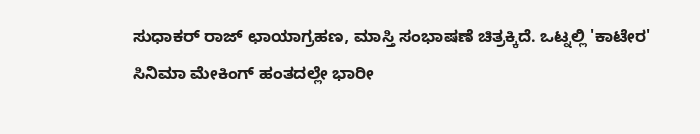ಸುಧಾಕರ್ ರಾಜ್ ಛಾಯಾಗ್ರಹಣ, ಮಾಸ್ತಿ ಸಂಭಾಷಣೆ ಚಿತ್ರಕ್ಕಿದೆ. ಒಟ್ನಲ್ಲಿ 'ಕಾಟೇರ' ಸಿನಿಮಾ ಮೇಕಿಂಗ್ ಹಂತದಲ್ಲೇ ಭಾರೀ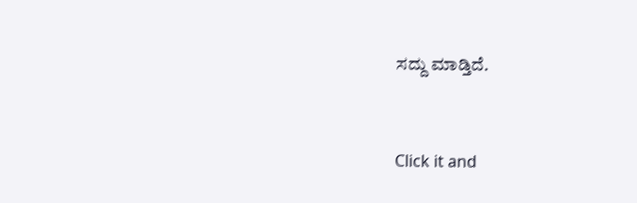ಸದ್ದು ಮಾಡ್ತಿದೆ.


Click it and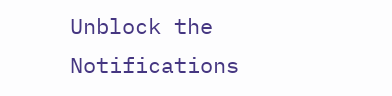Unblock the Notifications